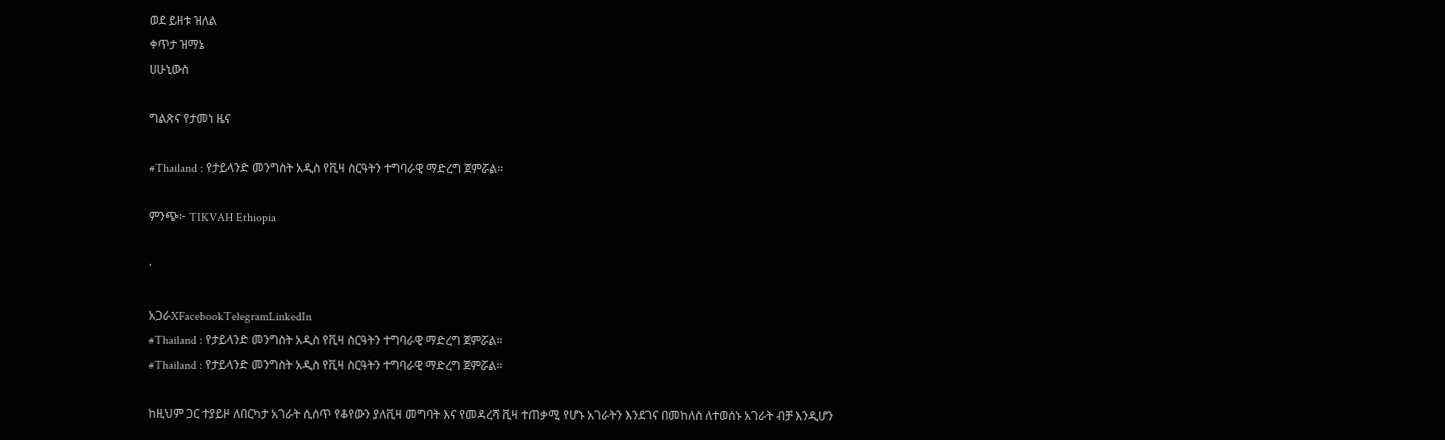ወደ ይዘቱ ዝለል
ቀጥታ ዝማኔ
ሀሁኒውስ

ግልጽና የታመነ ዜና

#Thailand : የታይላንድ መንግስት አዲስ የቪዛ ስርዓትን ተግባራዊ ማድረግ ጀምሯል።

ምንጭ፦ TIKVAH Ethiopia

·

አጋራXFacebookTelegramLinkedIn
#Thailand : የታይላንድ መንግስት አዲስ የቪዛ ስርዓትን ተግባራዊ ማድረግ ጀምሯል።
#Thailand : የታይላንድ መንግስት አዲስ የቪዛ ስርዓትን ተግባራዊ ማድረግ ጀምሯል።

ከዚህም ጋር ተያይዞ ለበርካታ አገራት ሲሰጥ የቆየውን ያለቪዛ መግባት እና የመዳረሻ ቪዛ ተጠቃሚ የሆኑ አገራትን እንደገና በመከለስ ለተወሰኑ አገራት ብቻ እንዲሆን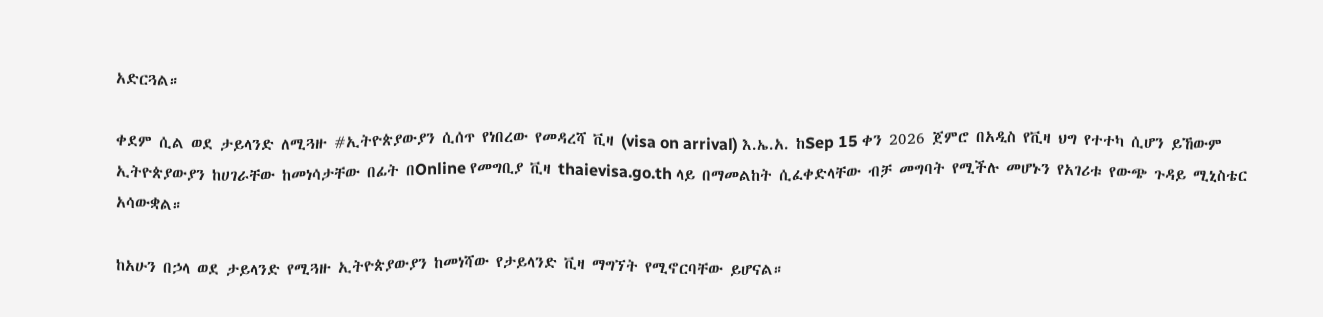አድርጓል።

ቀደም ሲል ወደ ታይላንድ ለሚጓዙ #ኢትዮጵያውያን ሲሰጥ የነበረው የመዳረሻ ቪዛ (visa on arrival) እ.ኤ.አ. ከSep 15 ቀን 2026 ጀምሮ በአዲስ የቪዛ ህግ የተተካ ሲሆን ይኸውም ኢትዮጵያውያን ከሀገራቸው ከመነሳታቸው በፊት በOnline የመግቢያ ቪዛ thaievisa.go.th ላይ በማመልከት ሲፈቀድላቸው ብቻ መግባት የሚችሉ መሆኑን የአገሪቱ የውጭ ጉዳይ ሚኒስቴር አሳውቋል።

ከአሁን በኃላ ወደ ታይላንድ የሚጓዙ ኢትዮጵያውያን ከመነሻው የታይላንድ ቪዛ ማግኘት የሚኖርባቸው ይሆናል።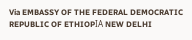Via EMBASSY OF THE FEDERAL DEMOCRATIC REPUBLIC OF ETHIOPΙΑ NEW DELHI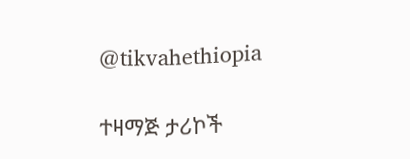@tikvahethiopia

ተዛማጅ ታሪኮች